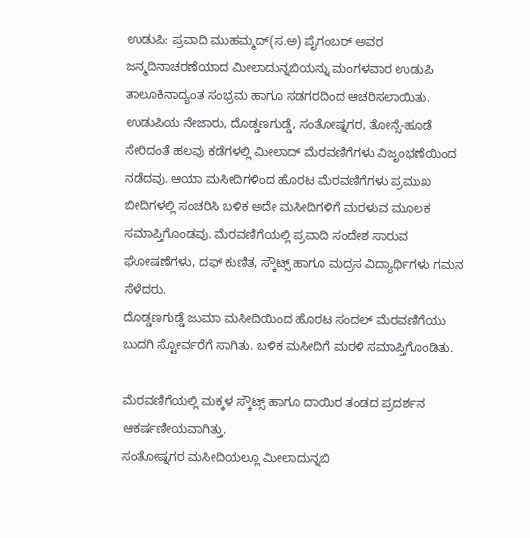ಉಡುಪಿ: ಪ್ರವಾದಿ ಮುಹಮ್ಮದ್(ಸ.ಅ) ಪೈಗಂಬರ್ ಅವರ ಜನ್ಮದಿನಾಚರಣೆಯಾದ ಮೀಲಾದುನ್ನಬಿಯನ್ನು ಮಂಗಳವಾರ ಉಡುಪಿ ತಾಲೂಕಿನಾದ್ಯಂತ ಸಂಭ್ರಮ ಹಾಗೂ ಸಡಗರದಿಂದ ಆಚರಿಸಲಾಯಿತು.
ಉಡುಪಿಯ ನೇಜಾರು, ದೊಡ್ಡಣಗುಡ್ಡೆ, ಸಂತೋಷ್ನಗರ, ತೋನ್ಸೆ-ಹೂಡೆ ಸೇರಿದಂತೆ ಹಲವು ಕಡೆಗಳಲ್ಲಿ ಮೀಲಾದ್ ಮೆರವಣಿಗೆಗಳು ವಿಜೃಂಭಣೆಯಿಂದ ನಡೆದವು. ಆಯಾ ಮಸೀದಿಗಳಿಂದ ಹೊರಟ ಮೆರವಣಿಗೆಗಳು ಪ್ರಮುಖ ಬೀದಿಗಳಲ್ಲಿ ಸಂಚರಿಸಿ ಬಳಿಕ ಅದೇ ಮಸೀದಿಗಳಿಗೆ ಮರಳುವ ಮೂಲಕ ಸಮಾಪ್ತಿಗೊಂಡವು. ಮೆರವಣಿಗೆಯಲ್ಲಿ ಪ್ರವಾದಿ ಸಂದೇಶ ಸಾರುವ ಘೋಷಣೆಗಳು, ದಫ್ ಕುಣಿತ, ಸ್ಕೌಟ್ಸ್ ಹಾಗೂ ಮದ್ರಸ ವಿದ್ಯಾರ್ಥಿಗಳು ಗಮನ ಸೆಳೆದರು.
ದೊಡ್ಡಣಗುಡ್ಡೆ ಜುಮಾ ಮಸೀದಿಯಿಂದ ಹೊರಟ ಸಂದಲ್ ಮೆರವಣಿಗೆಯು ಬುದಗಿ ಸ್ಟೋರ್ವರೆಗೆ ಸಾಗಿತು. ಬಳಿಕ ಮಸೀದಿಗೆ ಮರಳಿ ಸಮಾಪ್ತಿಗೊಂಡಿತು.

ಮೆರವಣಿಗೆಯಲ್ಲಿ ಮಕ್ಕಳ ಸ್ಕೌಟ್ಸ್ ಹಾಗೂ ದಾಯಿರ ತಂಡದ ಪ್ರದರ್ಶನ ಆಕರ್ಷಣೀಯವಾಗಿತ್ತು.
ಸಂತೋಷ್ನಗರ ಮಸೀದಿಯಲ್ಲೂ ಮೀಲಾದುನ್ನಬಿ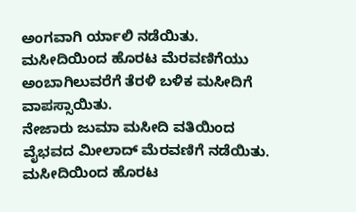ಅಂಗವಾಗಿ ರ್ಯಾಲಿ ನಡೆಯಿತು. ಮಸೀದಿಯಿಂದ ಹೊರಟ ಮೆರವಣಿಗೆಯು ಅಂಬಾಗಿಲುವರೆಗೆ ತೆರಳಿ ಬಳಿಕ ಮಸೀದಿಗೆ ವಾಪಸ್ಸಾಯಿತು.
ನೇಜಾರು ಜುಮಾ ಮಸೀದಿ ವತಿಯಿಂದ ವೈಭವದ ಮೀಲಾದ್ ಮೆರವಣಿಗೆ ನಡೆಯಿತು. ಮಸೀದಿಯಿಂದ ಹೊರಟ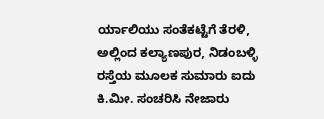ರ್ಯಾಲಿಯು ಸಂತೆಕಟ್ಟೆಗೆ ತೆರಳಿ, ಅಲ್ಲಿಂದ ಕಲ್ಯಾಣಪುರ, ನಿಡಂಬಳ್ಳಿ ರಸ್ತೆಯ ಮೂಲಕ ಸುಮಾರು ಐದು ಕಿ.ಮೀ. ಸಂಚರಿಸಿ ನೇಜಾರು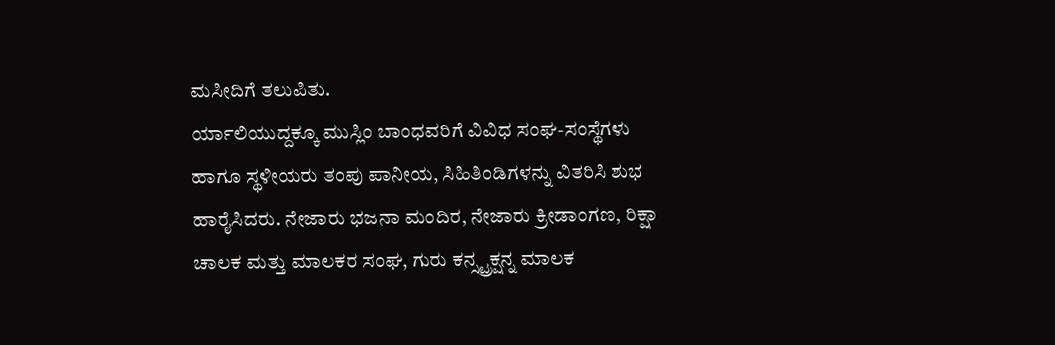ಮಸೀದಿಗೆ ತಲುಪಿತು.
ರ್ಯಾಲಿಯುದ್ದಕ್ಕೂ ಮುಸ್ಲಿಂ ಬಾಂಧವರಿಗೆ ವಿವಿಧ ಸಂಘ-ಸಂಸ್ಥೆಗಳು ಹಾಗೂ ಸ್ಥಳೀಯರು ತಂಪು ಪಾನೀಯ, ಸಿಹಿತಿಂಡಿಗಳನ್ನು ವಿತರಿಸಿ ಶುಭ ಹಾರೈಸಿದರು. ನೇಜಾರು ಭಜನಾ ಮಂದಿರ, ನೇಜಾರು ಕ್ರೀಡಾಂಗಣ, ರಿಕ್ಷಾ ಚಾಲಕ ಮತ್ತು ಮಾಲಕರ ಸಂಘ, ಗುರು ಕನ್ಸ್ಟ್ರಕ್ಷನ್ನ ಮಾಲಕ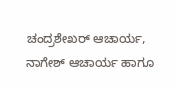ಚಂದ್ರಶೇಖರ್ ಆಚಾರ್ಯ, ನಾಗೇಶ್ ಆಚಾರ್ಯ ಹಾಗೂ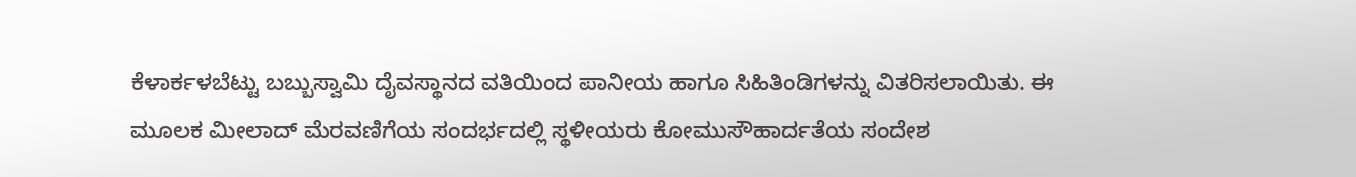ಕೆಳಾರ್ಕಳಬೆಟ್ಟು ಬಬ್ಬುಸ್ವಾಮಿ ದೈವಸ್ಥಾನದ ವತಿಯಿಂದ ಪಾನೀಯ ಹಾಗೂ ಸಿಹಿತಿಂಡಿಗಳನ್ನು ವಿತರಿಸಲಾಯಿತು. ಈ ಮೂಲಕ ಮೀಲಾದ್ ಮೆರವಣಿಗೆಯ ಸಂದರ್ಭದಲ್ಲಿ ಸ್ಥಳೀಯರು ಕೋಮುಸೌಹಾರ್ದತೆಯ ಸಂದೇಶ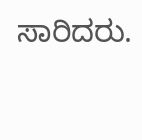ಸಾರಿದರು.